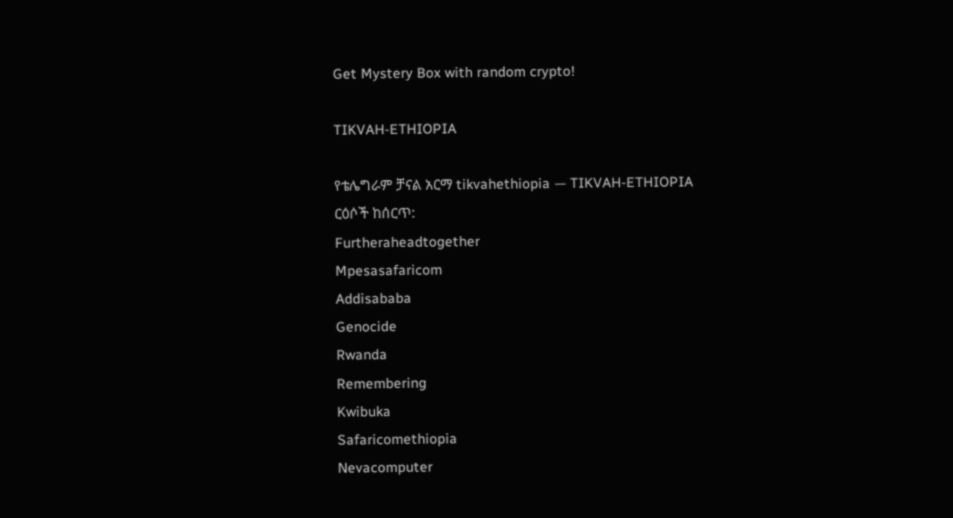Get Mystery Box with random crypto!

TIKVAH-ETHIOPIA

የቴሌግራም ቻናል አርማ tikvahethiopia — TIKVAH-ETHIOPIA
ርዕሶች ከሰርጥ:
Furtheraheadtogether
Mpesasafaricom
Addisababa
Genocide
Rwanda
Remembering
Kwibuka
Safaricomethiopia
Nevacomputer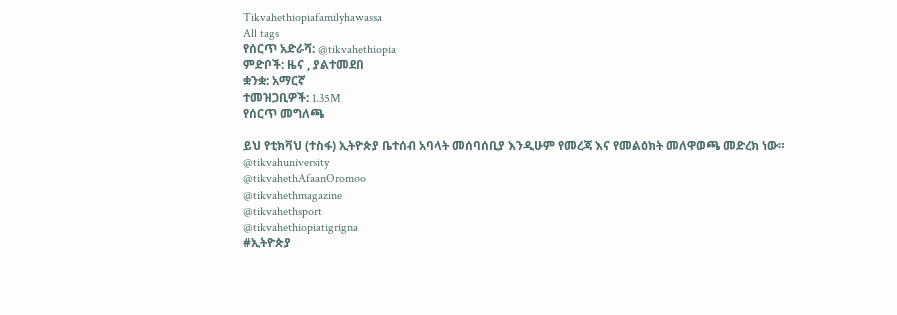Tikvahethiopiafamilyhawassa
All tags
የሰርጥ አድራሻ: @tikvahethiopia
ምድቦች: ዜና , ያልተመደበ
ቋንቋ: አማርኛ
ተመዝጋቢዎች: 1.35M
የሰርጥ መግለጫ

ይህ የቲክቫህ (ተስፋ) ኢትዮጵያ ቤተሰብ አባላት መሰባሰቢያ እንዲሁም የመረጃ እና የመልዕክት መለዋወጫ መድረክ ነው።
@tikvahuniversity
@tikvahethAfaanOromoo
@tikvahethmagazine
@tikvahethsport
@tikvahethiopiatigrigna
#ኢትዮጵያ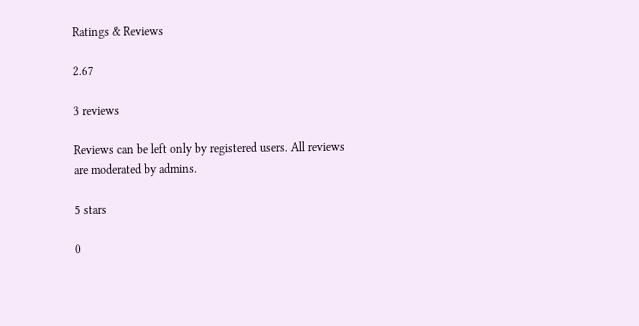Ratings & Reviews

2.67

3 reviews

Reviews can be left only by registered users. All reviews are moderated by admins.

5 stars

0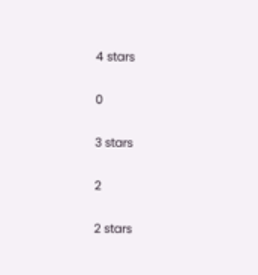4 stars

0

3 stars

2

2 stars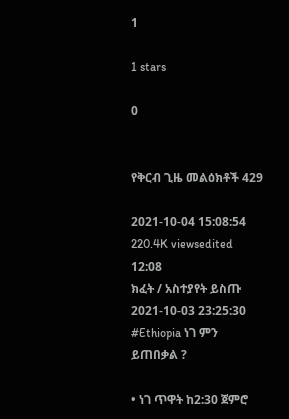1

1 stars

0


የቅርብ ጊዜ መልዕክቶች 429

2021-10-04 15:08:54
220.4K viewsedited  12:08
ክፈት / አስተያየት ይስጡ
2021-10-03 23:25:30
#Ethiopia ነገ ምን ይጠበቃል ?

• ነገ ጥዋት ከ2:30 ጀምሮ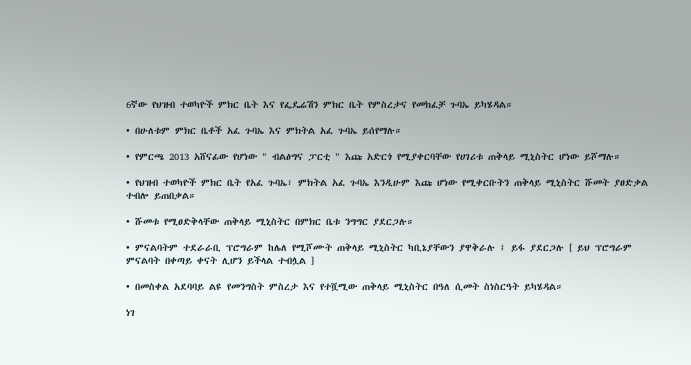6ኛው የህዝብ ተወካዮች ምክር ቤት እና የፌዴሬሽን ምክር ቤት የምስረታና የመክፈቻ ጉባኤ ይካሄዳል።

• በሁለቱም ምክር ቤቶች አፈ ጉባኤ እና ምክትል አፈ ጉባኤ ይሰየማሉ።

• የምርጫ 2013 አሸናፊው የሆነው " ብልፅግና ፓርቲ " እጩ አድርጎ የሚያቀርባቸው የሀገሪቱ ጠቅላይ ሚኒስትር ሆነው ይሾማሉ።

• የህዝብ ተወካዮች ምክር ቤት የአፈ ጉባኤ፣ ምክትል አፈ ጉባኤ እንዲሁም እጩ ሆነው የሚቀርቡትን ጠቅላይ ሚኒስትር ሹመት ያፀድቃል ተብሎ ይጠበቃል።

• ሹመቱ የሚፀድቅላቸው ጠቅላይ ሚኒስትር በምክር ቤቱ ንግግር ያደርጋሉ።

• ምናልባትም ተደራራቢ ፕሮግራም ከሌለ የሚሾሙት ጠቅላይ ሚኒስትር ካቢኔያቸውን ያዋቅራሉ ፤ ይፋ ያደርጋሉ [ ይህ ፕሮግራም ምናልባት በቀጣይ ቀናት ሊሆን ይችላል ተብሏል ]

• በመስቀል አደባባይ ልዩ የመንግስት ምስረታ እና የተሿሚው ጠቅላይ ሚኒስትር በዓለ ሲመት ስነስርዓት ይካሄዳል።

ነገ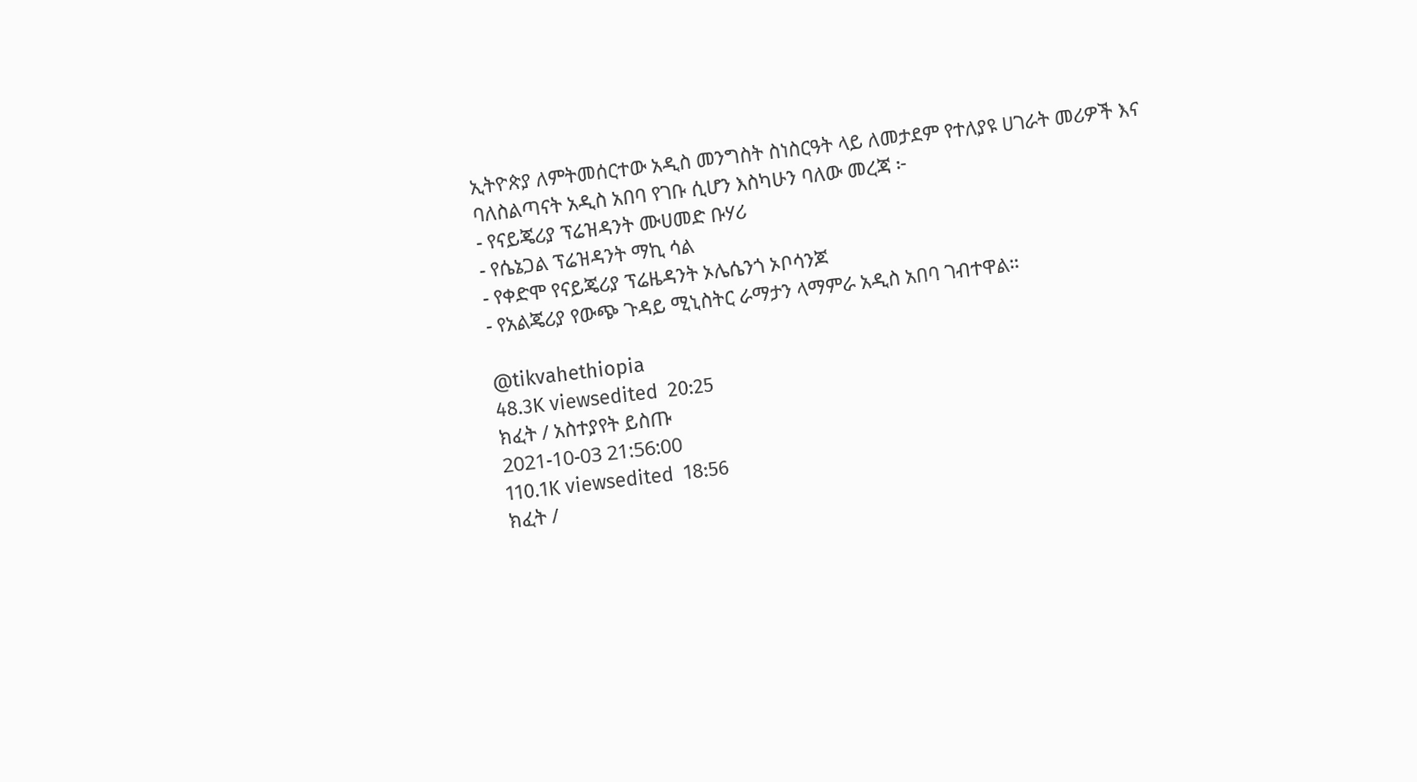ኢትዮጵያ ለምትመሰርተው አዲስ መንግስት ስነስርዓት ላይ ለመታደም የተለያዩ ሀገራት መሪዎች እና ባለስልጣናት አዲስ አበባ የገቡ ሲሆን እስካሁን ባለው መረጃ ፦
- የናይጄሪያ ፕሬዝዳንት ሙሀመድ ቡሃሪ
- የሴኔጋል ፕሬዝዳንት ማኪ ሳል
- የቀድሞ የናይጄሪያ ፕሬዜዳንት ኦሌሴንጎ ኦቦሳንጆ
- የአልጄሪያ የውጭ ጉዳይ ሚኒስትር ራማታን ላማምራ አዲስ አበባ ገብተዋል።

@tikvahethiopia
48.3K viewsedited  20:25
ክፈት / አስተያየት ይስጡ
2021-10-03 21:56:00
110.1K viewsedited  18:56
ክፈት /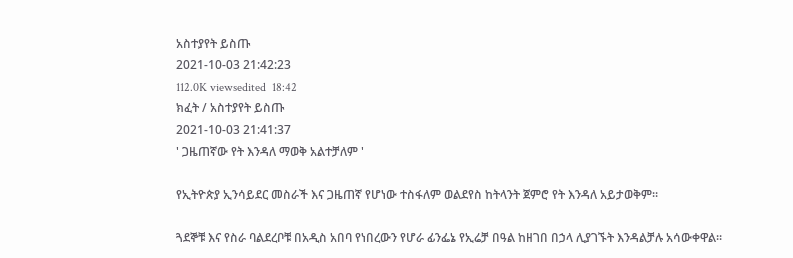አስተያየት ይስጡ
2021-10-03 21:42:23
112.0K viewsedited  18:42
ክፈት / አስተያየት ይስጡ
2021-10-03 21:41:37
' ጋዜጠኛው የት እንዳለ ማወቅ አልተቻለም '

የኢትዮጵያ ኢንሳይደር መስራች እና ጋዜጠኛ የሆነው ተስፋለም ወልደየስ ከትላንት ጀምሮ የት እንዳለ አይታወቅም።

ጓደኞቹ እና የስራ ባልደረቦቹ በአዲስ አበባ የነበረውን የሆራ ፊንፌኔ የኢሬቻ በዓል ከዘገበ በኃላ ሊያገኙት እንዳልቻሉ አሳውቀዋል።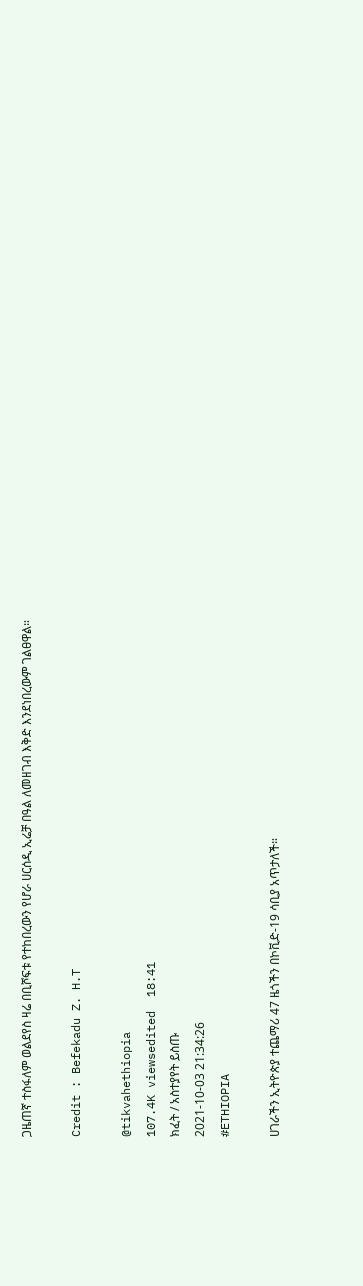ጋዜጠኛ ተስፋለም ወልደየስ ዛሬ በቢሾፍቱ የተከበረውን የሆራ ሀርሰዲ ኢሬቻ በዓል ለመዘገብ እቅድ እንደነበረውም ገልፀዋል።

Credit : Befekadu Z. H.T

@tikvahethiopia
107.4K viewsedited  18:41
ክፈት / አስተያየት ይስጡ
2021-10-03 21:34:26
#ETHIOPIA

ሀገራችን ኢትዮጵያ ተጨማሪ 47 ዜጎችን በኮቪድ-19 ሳቢያ አጥታለች።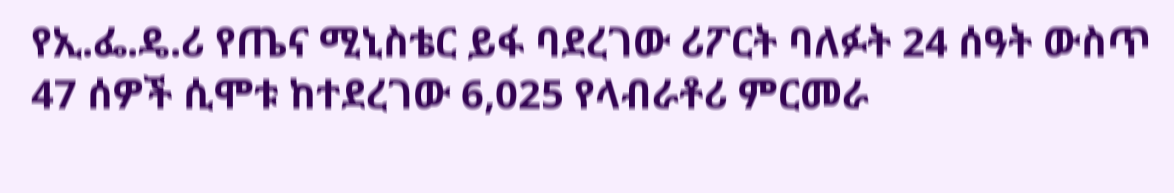የኢ.ፌ.ዴ.ሪ የጤና ሚኒስቴር ይፋ ባደረገው ሪፖርት ባለፉት 24 ሰዓት ውስጥ 47 ሰዎች ሲሞቱ ከተደረገው 6,025 የላብራቶሪ ምርመራ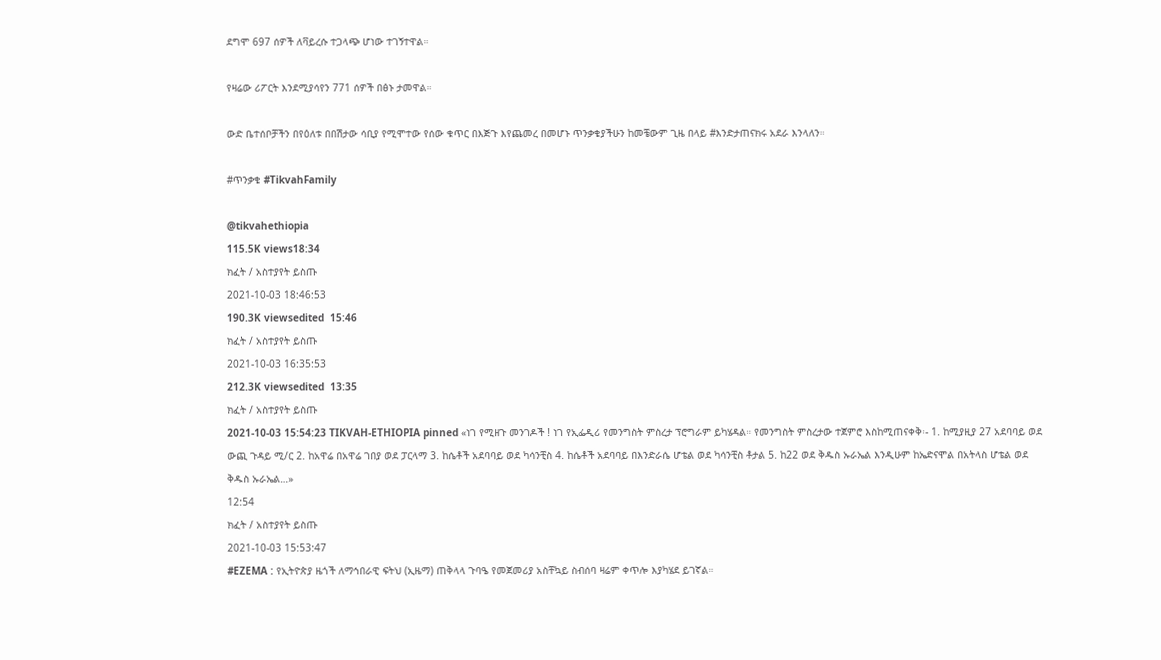ደግሞ 697 ሰዎች ለቫይረሱ ተጋላጭ ሆነው ተገኝተዋል።

የዛሬው ሪፖርት እንደሚያሳየን 771 ሰዎች በፅኑ ታመዋል።

ውድ ቤተሰቦቻችን በየዕለቱ በበሽታው ሳቢያ የሚሞተው የሰው ቁጥር በእጅጉ እየጨመረ በመሆኑ ጥንቃቄያችሁን ከመቼውም ጊዜ በላይ #እንድታጠናክሩ አደራ እንላለን።

#ጥንቃቄ #TikvahFamily

@tikvahethiopia
115.5K views18:34
ክፈት / አስተያየት ይስጡ
2021-10-03 18:46:53
190.3K viewsedited  15:46
ክፈት / አስተያየት ይስጡ
2021-10-03 16:35:53
212.3K viewsedited  13:35
ክፈት / አስተያየት ይስጡ
2021-10-03 15:54:23 TIKVAH-ETHIOPIA pinned «ነገ የሚዘጉ መንገዶች ! ነገ የኢፌዲሪ የመንግስት ምስረታ ፕሮግራም ይካሄዳል። የመንግስት ምስረታው ተጀምሮ እስከሚጠናቀቅ፡- 1. ከሚያዚያ 27 አደባባይ ወደ ውጪ ጉዳይ ሚ/ር 2. ከአዋሬ በአዋሬ ገበያ ወደ ፓርላማ 3. ከሴቶች አደባባይ ወደ ካሳንቺስ 4. ከሴቶች አደባባይ በእንድራሴ ሆቴል ወደ ካሳንቺስ ቶታል 5. ከ22 ወደ ቅዱስ ኡራኤል እንዲሁም ከኤድናሞል በአትላስ ሆቴል ወደ ቅዱስ ኡራኤል…»
12:54
ክፈት / አስተያየት ይስጡ
2021-10-03 15:53:47
#EZEMA : የኢትዮጵያ ዜጎች ለማኅበራዊ ፍትህ (ኢዜማ) ጠቅላላ ጉባዔ የመጀመሪያ አስቸኳይ ስብሰባ ዛሬም ቀጥሎ እያካሄደ ይገኛል።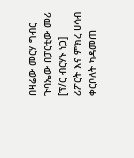በዛሬው መርሃ ግብር ጉባኤው በፓርቲው መሪ [ፕ/ር ብርሃኑ ነጋ] ሪፖርት እና ምክረ ሀሳብ ቀርቦለት ካዳመጠ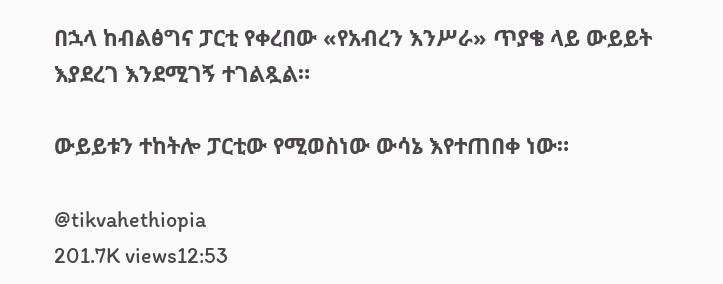በኋላ ከብልፅግና ፓርቲ የቀረበው «የአብረን እንሥራ» ጥያቄ ላይ ውይይት እያደረገ እንደሚገኝ ተገልጿል።

ውይይቱን ተከትሎ ፓርቲው የሚወስነው ውሳኔ እየተጠበቀ ነው።

@tikvahethiopia
201.7K views12:53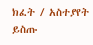ክፈት / አስተያየት ይስጡ